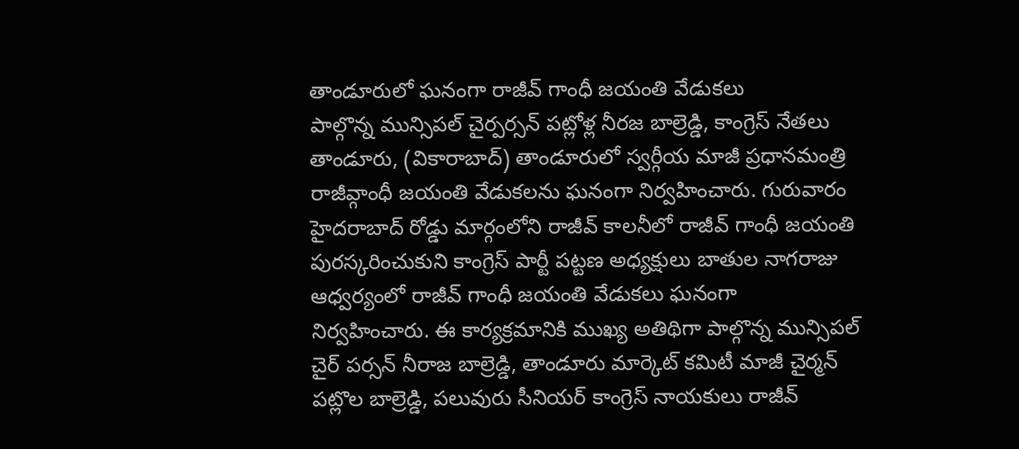తాండూరులో ఘనంగా రాజీవ్ గాంధీ జయంతి వేడుకలు
పాల్గొన్న మున్సిపల్ చైర్పర్సన్ పట్లోళ్ల నీరజ బాల్రెడ్డి, కాంగ్రెస్ నేతలు
తాండూరు, (వికారాబాద్) తాండూరులో స్వర్గీయ మాజీ ప్రధానమంత్రి రాజీవ్గాంధీ జయంతి వేడుకలను ఘనంగా నిర్వహించారు. గురువారం హైదరాబాద్ రోడ్డు మార్గంలోని రాజీవ్ కాలనీలో రాజీవ్ గాంధీ జయంతి పురస్కరించుకుని కాంగ్రెస్ పార్టీ పట్టణ అధ్యక్షులు బాతుల నాగరాజు ఆధ్వర్యంలో రాజీవ్ గాంధీ జయంతి వేడుకలు ఘనంగా నిర్వహించారు. ఈ కార్యక్రమానికి ముఖ్య అతిథిగా పాల్గొన్న మున్సిపల్ చైర్ పర్సన్ నీరాజ బాల్రెడ్డి, తాండూరు మార్కెట్ కమిటీ మాజీ చైర్మన్ పట్లొల బాల్రెడ్డి, పలువురు సీనియర్ కాంగ్రెస్ నాయకులు రాజీవ్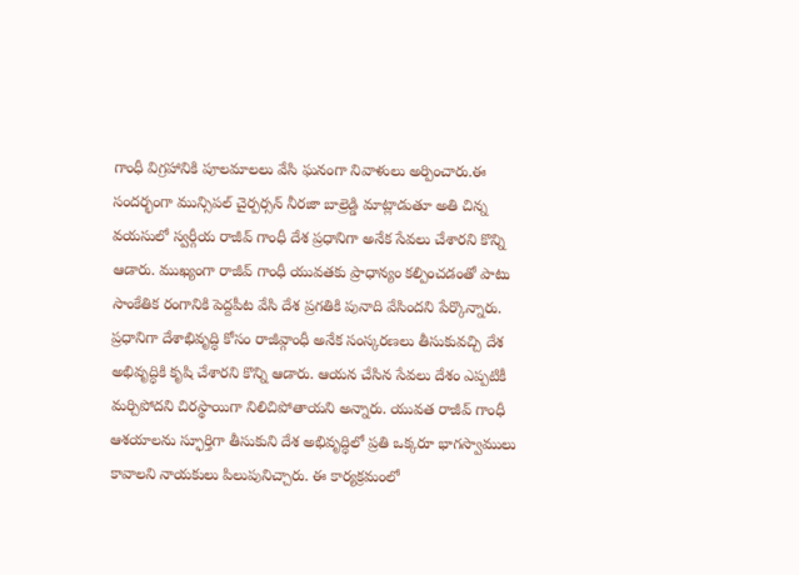గాంధీ విగ్రహానికి పూలమాలలు వేసి ఘనంగా నివాళులు అర్పించారు.ఈ సందర్భంగా మున్సిపల్ చైర్పర్సన్ నీరజా బాల్రెడ్డి మాట్లాడుతూ అతి చిన్న వయసులో స్వర్గీయ రాజీవ్ గాంధీ దేశ ప్రధానిగా అనేక సేవలు చేశారని కొన్ని ఆడారు. ముఖ్యంగా రాజీవ్ గాంధీ యువతకు ప్రాధాన్యం కల్పించడంతో పాటు సాంకేతిక రంగానికి పెద్దపీట వేసి దేశ ప్రగతికి పునాది వేసిందని పేర్కొన్నారు. ప్రధానిగా దేశాభివృద్ధి కోసం రాజీవ్గాంధీ అనేక సంస్కరణలు తీసుకువచ్చి దేశ అభివృద్ధికి కృషి చేశారని కొన్ని ఆడారు. ఆయన చేసిన సేవలు దేశం ఎప్పటికీ మర్చిపోదని చిరస్థాయిగా నిలిచిపోతాయని అన్నారు. యువత రాజీవ్ గాంధీ ఆశయాలను స్ఫూర్తిగా తీసుకుని దేశ అభివృద్ధిలో ప్రతి ఒక్కరూ భాగస్వాములు కావాలని నాయకులు పిలుపునిచ్చారు. ఈ కార్యక్రమంలో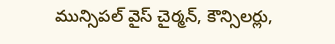మున్సిపల్ వైస్ చైర్మన్, కౌన్సిలర్లు,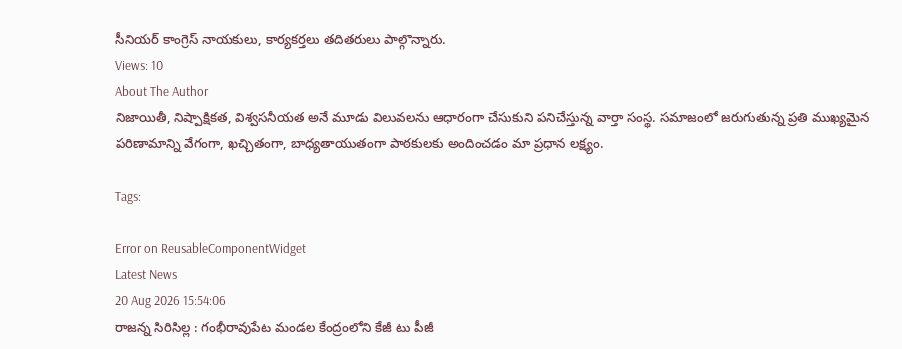సీనియర్ కాంగ్రెస్ నాయకులు, కార్యకర్తలు తదితరులు పాల్గొన్నారు.
Views: 10
About The Author
నిజాయితీ, నిష్పాక్షికత, విశ్వసనీయత అనే మూడు విలువలను ఆధారంగా చేసుకుని పనిచేస్తున్న వార్తా సంస్థ. సమాజంలో జరుగుతున్న ప్రతి ముఖ్యమైన పరిణామాన్ని వేగంగా, ఖచ్చితంగా, బాధ్యతాయుతంగా పాఠకులకు అందించడం మా ప్రధాన లక్ష్యం.

Tags:

Error on ReusableComponentWidget
Latest News
20 Aug 2026 15:54:06
రాజన్న సిరిసిల్ల : గంభీరావుపేట మండల కేంద్రంలోని కేజీ టు పీజీ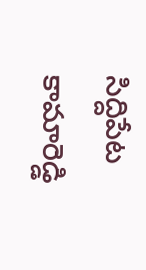సిద్దిపేట కామారెడ్డి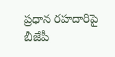ప్రధాన రహదారిపై బీజేపీ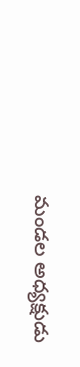మండల అధ్యక్షుడు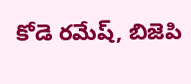కోడె రమేష్, బిజెపి